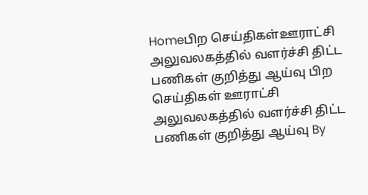Homeபிற செய்திகள்ஊராட்சி அலுவலகத்தில் வளர்ச்சி திட்ட பணிகள் குறித்து ஆய்வு பிற செய்திகள் ஊராட்சி அலுவலகத்தில் வளர்ச்சி திட்ட பணிகள் குறித்து ஆய்வு By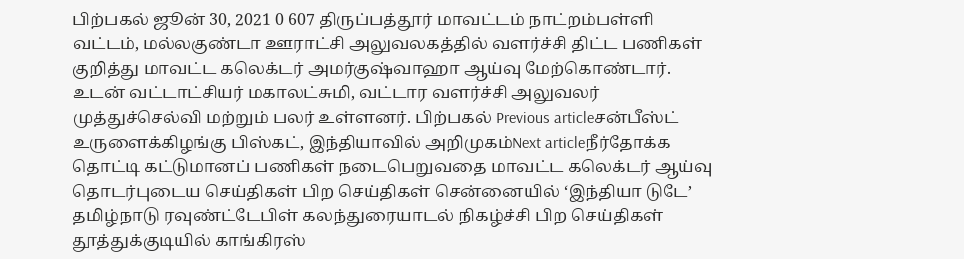பிற்பகல் ஜூன் 30, 2021 0 607 திருப்பத்தூர் மாவட்டம் நாட்றம்பள்ளி வட்டம், மல்லகுண்டா ஊராட்சி அலுவலகத்தில் வளர்ச்சி திட்ட பணிகள் குறித்து மாவட்ட கலெக்டர் அமர்குஷ்வாஹா ஆய்வு மேற்கொண்டார். உடன் வட்டாட்சியர் மகாலட்சுமி, வட்டார வளர்ச்சி அலுவலர் முத்துச்செல்வி மற்றும் பலர் உள்ளனர். பிற்பகல் Previous articleசன்பீஸ்ட் உருளைக்கிழங்கு பிஸ்கட், இந்தியாவில் அறிமுகம்Next articleநீர்தோக்க தொட்டி கட்டுமானப் பணிகள் நடைபெறுவதை மாவட்ட கலெக்டர் ஆய்வு தொடர்புடைய செய்திகள் பிற செய்திகள் சென்னையில் ‘இந்தியா டுடே’ தமிழ்நாடு ரவுண்ட்டேபிள் கலந்துரையாடல் நிகழ்ச்சி பிற செய்திகள் தூத்துக்குடியில் காங்கிரஸ்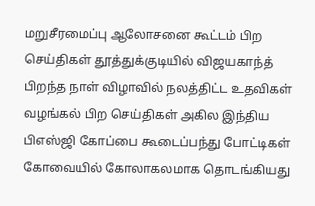மறுசீரமைப்பு ஆலோசனை கூட்டம் பிற செய்திகள் தூத்துக்குடியில் விஜயகாந்த் பிறந்த நாள் விழாவில் நலத்திட்ட உதவிகள் வழங்கல் பிற செய்திகள் அகில இந்திய பிஎஸ்ஜி கோப்பை கூடைப்பந்து போட்டிகள் கோவையில் கோலாகலமாக தொடங்கியது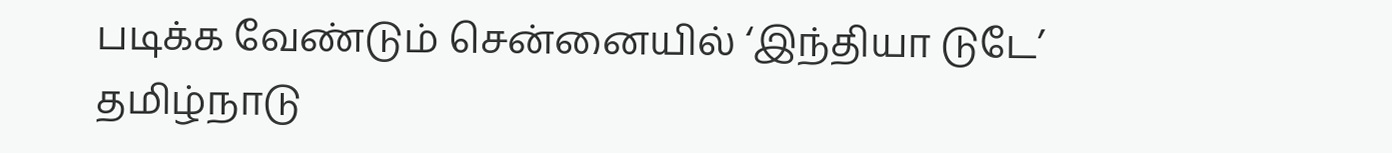படிக்க வேண்டும் சென்னையில் ‘இந்தியா டுடே’ தமிழ்நாடு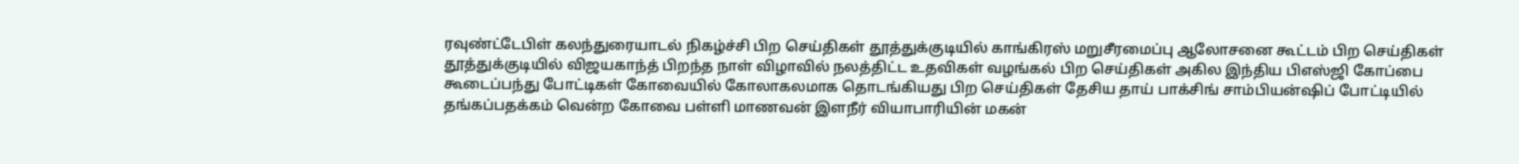ரவுண்ட்டேபிள் கலந்துரையாடல் நிகழ்ச்சி பிற செய்திகள் தூத்துக்குடியில் காங்கிரஸ் மறுசீரமைப்பு ஆலோசனை கூட்டம் பிற செய்திகள் தூத்துக்குடியில் விஜயகாந்த் பிறந்த நாள் விழாவில் நலத்திட்ட உதவிகள் வழங்கல் பிற செய்திகள் அகில இந்திய பிஎஸ்ஜி கோப்பை கூடைப்பந்து போட்டிகள் கோவையில் கோலாகலமாக தொடங்கியது பிற செய்திகள் தேசிய தாய் பாக்சிங் சாம்பியன்ஷிப் போட்டியில் தங்கப்பதக்கம் வென்ற கோவை பள்ளி மாணவன் இளநீர் வியாபாரியின் மகன்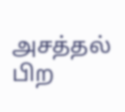அசத்தல் பிற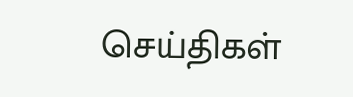செய்திகள்